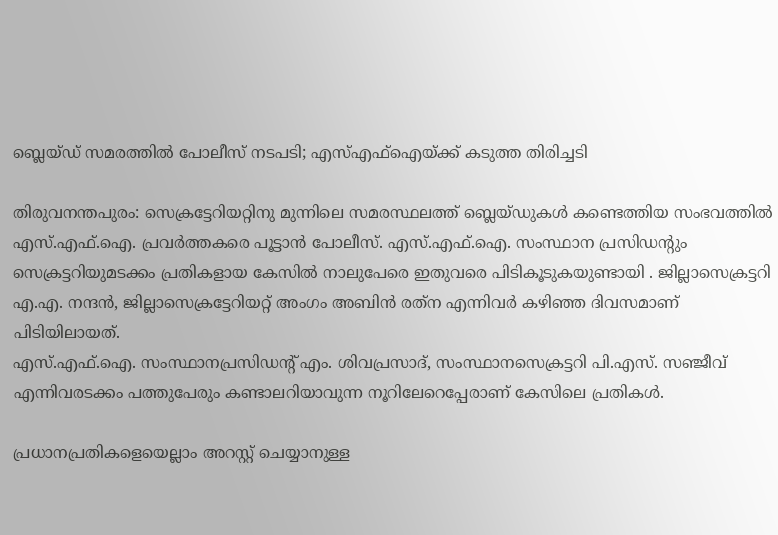ബ്ലെയ്ഡ് സമരത്തിൽ പോലീസ് നടപടി; എസ്എഫ്ഐയ്ക്ക് കടുത്ത തിരിച്ചടി

തിരുവനന്തപുരം: സെക്രട്ടേറിയറ്റിനു മുന്നിലെ സമരസ്ഥലത്ത് ബ്ലെയ്ഡുകൾ കണ്ടെത്തിയ സംഭവത്തിൽ എസ്.എഫ്.ഐ. പ്രവർത്തകരെ പൂട്ടാൻ പോലീസ്. എസ്.എഫ്.ഐ. സംസ്ഥാന പ്രസിഡന്റും സെക്രട്ടറിയുമടക്കം പ്രതികളായ കേസിൽ നാലുപേരെ ഇതുവരെ പിടികൂടുകയുണ്ടായി . ജില്ലാസെക്രട്ടറി എ.എ. നന്ദൻ, ജില്ലാസെക്രട്ടേറിയറ്റ് അംഗം അബിൻ രത്‌ന എന്നിവർ കഴിഞ്ഞ ദിവസമാണ് പിടിയിലായത്.
എസ്.എഫ്.ഐ. സംസ്ഥാനപ്രസിഡന്റ് എം. ശിവപ്രസാദ്, സംസ്ഥാനസെക്രട്ടറി പി.എസ്. സഞ്ജീവ് എന്നിവരടക്കം പത്തുപേരും കണ്ടാലറിയാവുന്ന നൂറിലേറെപ്പേരാണ് കേസിലെ പ്രതികൾ.

പ്രധാനപ്രതികളെയെല്ലാം അറസ്റ്റ് ചെയ്യാനുള്ള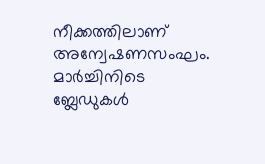നീക്കത്തിലാണ് അന്വേഷണസംഘം.
മാർച്ചിനിടെ ബ്ലേഡുകൾ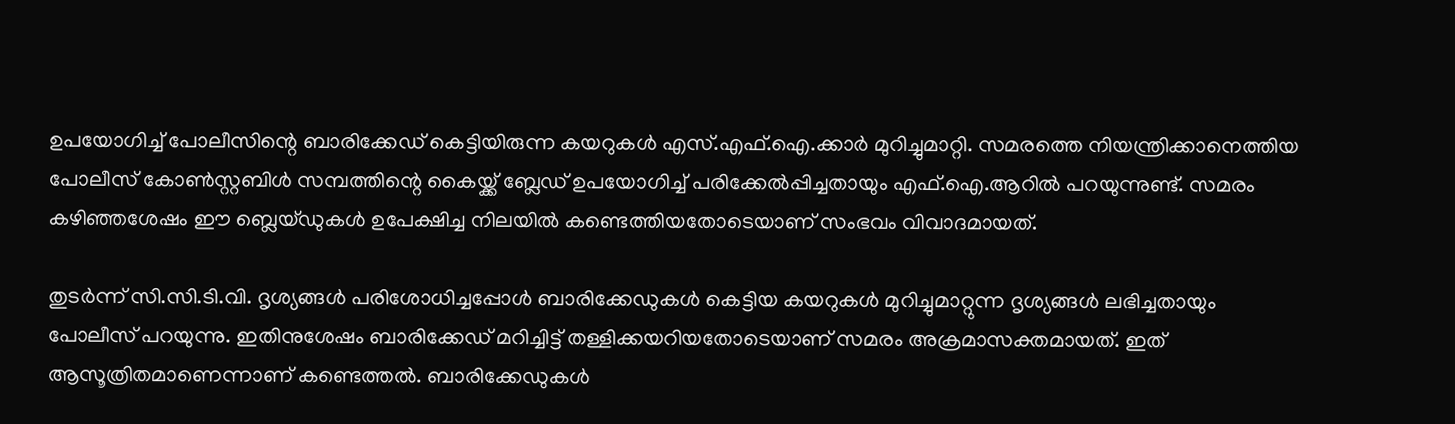ഉപയോഗിച്ച് പോലീസിന്റെ ബാരിക്കേഡ് കെട്ടിയിരുന്ന കയറുകൾ എസ്.എഫ്.ഐ.ക്കാർ മുറിച്ചുമാറ്റി. സമരത്തെ നിയന്ത്രിക്കാനെത്തിയ പോലീസ് കോൺസ്റ്റബിൾ സമ്പത്തിന്റെ കൈയ്ക്ക് ബ്ലേഡ് ഉപയോഗിച്ച് പരിക്കേൽപ്പിച്ചതായും എഫ്.ഐ.ആറിൽ പറയുന്നുണ്ട്. സമരം കഴിഞ്ഞശേഷം ഈ ബ്ലെയ്ഡുകൾ ഉപേക്ഷിച്ച നിലയിൽ കണ്ടെത്തിയതോടെയാണ് സംഭവം വിവാദമായത്.

തുടർന്ന് സി.സി.ടി.വി. ദൃശ്യങ്ങൾ പരിശോധിച്ചപ്പോൾ ബാരിക്കേഡുകൾ കെട്ടിയ കയറുകൾ മുറിച്ചുമാറ്റുന്ന ദൃശ്യങ്ങൾ ലഭിച്ചതായും പോലീസ് പറയുന്നു. ഇതിനുശേഷം ബാരിക്കേഡ് മറിച്ചിട്ട് തള്ളിക്കയറിയതോടെയാണ് സമരം അക്രമാസക്തമായത്. ഇത് ആസൂത്രിതമാണെന്നാണ് കണ്ടെത്തൽ. ബാരിക്കേഡുകൾ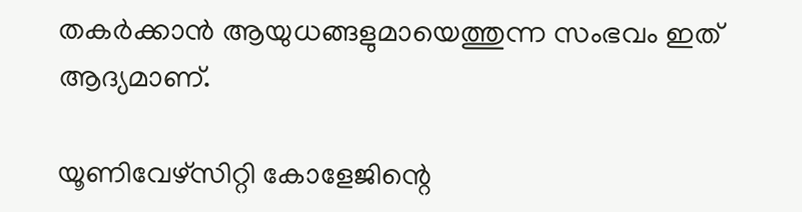തകർക്കാൻ ആയുധങ്ങളുമായെത്തുന്ന സംഭവം ഇത് ആദ്യമാണ്.

യൂണിവേഴ്‌സിറ്റി കോളേജിന്റെ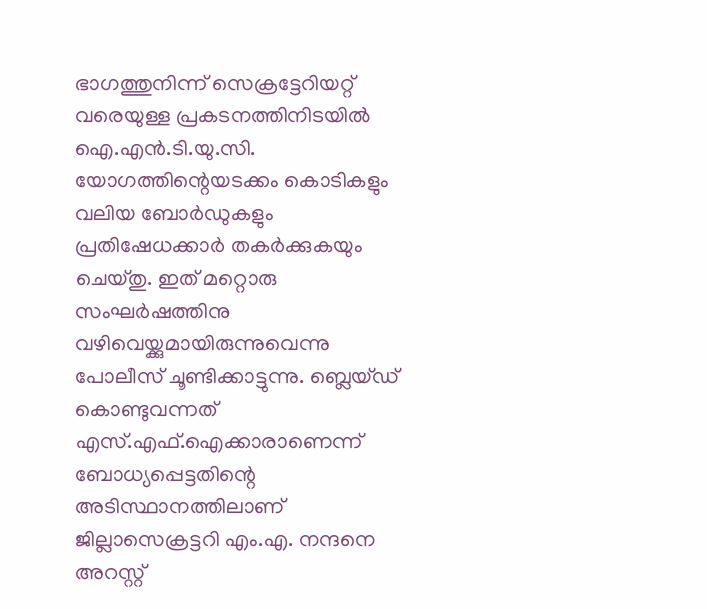ഭാഗത്തുനിന്ന് സെക്രട്ടേറിയറ്റ് വരെയുള്ള പ്രകടനത്തിനിടയിൽ ഐ.എൻ.ടി.യു.സി. യോഗത്തിന്റെയടക്കം കൊടികളും വലിയ ബോർഡുകളും പ്രതിഷേധക്കാർ തകർക്കുകയും ചെയ്തു. ഇത്‌ മറ്റൊരു സംഘർഷത്തിനു വഴിവെയ്ക്കുമായിരുന്നുവെന്നു പോലീസ് ചൂണ്ടിക്കാട്ടുന്നു. ബ്ലെയ്ഡ് കൊണ്ടുവന്നത് എസ്.എഫ്.ഐക്കാരാണെന്ന് ബോധ്യപ്പെട്ടതിന്റെ അടിസ്ഥാനത്തിലാണ് ജില്ലാസെക്രട്ടറി എം.എ. നന്ദനെ അറസ്റ്റ്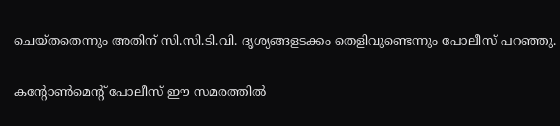ചെയ്തതെന്നും അതിന് സി.സി.ടി.വി. ദൃശ്യങ്ങളടക്കം തെളിവുണ്ടെന്നും പോലീസ് പറഞ്ഞു.

കന്റോൺമെന്റ് പോലീസ് ഈ സമരത്തിൽ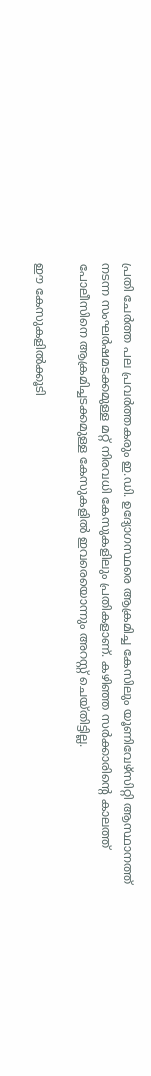പ്രതി ചേർത്ത പല പ്രവർത്തകരും ഇ.ഡി. ഉദ്യോഗസ്ഥരെ ആക്രമിച്ച കേസിലും യൂണിവേഴ്‌സിറ്റി ആസ്ഥാനത്ത് നടന്ന സംഘർഷമടക്കമുള്ള മറ്റ്‌ നിരവധി കേസുകളിലും പ്രതികളാണ്. കഴിഞ്ഞ സർക്കാരിന്റെ കാലത്ത് പോലീസിനെ ആക്രമിച്ചടക്കമുള്ള കേസുകളിൽ ഇവരെയൊന്നും അറസ്റ്റ് ചെയ്തിട്ടില്ല.

ഈ കേസുകളിൽക്കൂടി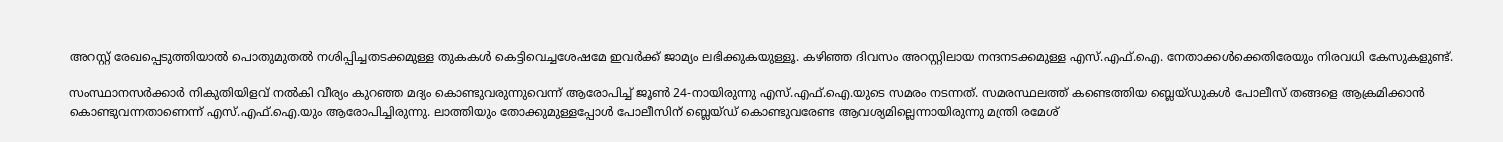അറസ്റ്റ് രേഖപ്പെടുത്തിയാൽ പൊതുമുതൽ നശിപ്പിച്ചതടക്കമുള്ള തുകകൾ കെട്ടിവെച്ചശേഷമേ ഇവർക്ക് ജാമ്യം ലഭിക്കുകയുള്ളൂ. കഴിഞ്ഞ ദിവസം അറസ്റ്റിലായ നന്ദനടക്കമുള്ള എസ്.എഫ്.ഐ. നേതാക്കൾക്കെതിരേയും നിരവധി കേസുകളുണ്ട്.

സംസ്ഥാനസർക്കാർ നികുതിയിളവ് നൽകി വീര്യം കുറഞ്ഞ മദ്യം കൊണ്ടുവരുന്നുവെന്ന്‌ ആരോപിച്ച് ജൂൺ 24-നായിരുന്നു എസ്.എഫ്.ഐ.യുടെ സമരം നടന്നത്. സമരസ്ഥലത്ത് കണ്ടെത്തിയ ബ്ലെയ്ഡുകൾ പോലീസ് തങ്ങളെ ആക്രമിക്കാൻ കൊണ്ടുവന്നതാണെന്ന് എസ്.എഫ്.ഐ.യും ആരോപിച്ചിരുന്നു. ലാത്തിയും തോക്കുമുള്ളപ്പോൾ പോലീസിന് ബ്ലെയ്ഡ് കൊണ്ടുവരേണ്ട ആവശ്യമില്ലെന്നായിരുന്നു മന്ത്രി രമേശ്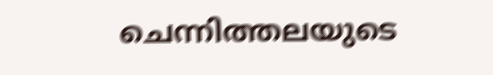ചെന്നിത്തലയുടെ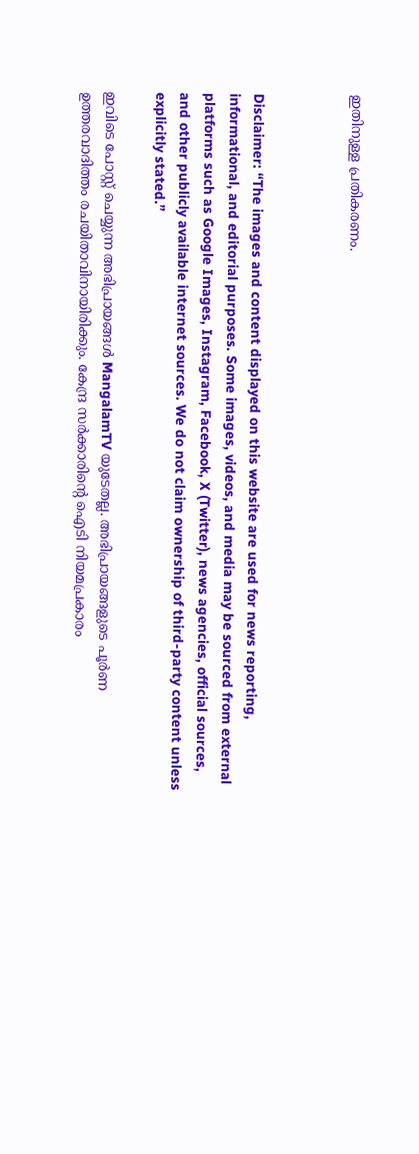ഇതിനുള്ള പ്രതികരണം.



Disclaimer: “The images and content displayed on this website are used for news reporting, informational, and editorial purposes. Some images, videos, and media may be sourced from external platforms such as Google Images, Instagram, Facebook, X (Twitter), news agencies, official sources, and other publicly available internet sources. We do not claim ownership of third-party content unless explicitly stated.”

ഇവിടെ പോസ്റ്റ് ചെയ്യുന്ന അഭിപ്രായങ്ങൾ MangalamTV യുടേതല്ല. അഭിപ്രായങ്ങളുടെ പൂർണ ഉത്തരവാദിത്തം രചയിതാവിനായിരിക്കും. കേന്ദ്ര സർക്കാരിന്റെ ഐടി നിയമപ്രകാരം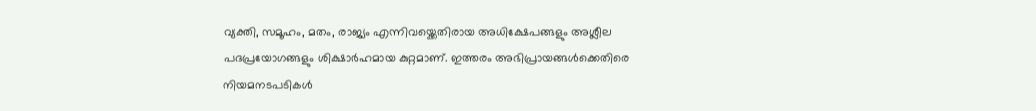വ്യക്തി, സമൂഹം, മതം, രാജ്യം എന്നിവയ്ക്കെതിരായ അധിക്ഷേപങ്ങളും അശ്ലീല പദപ്രയോഗങ്ങളും ശിക്ഷാർഹമായ കുറ്റമാണ്. ഇത്തരം അഭിപ്രായങ്ങൾക്കെതിരെ നിയമനടപടികൾ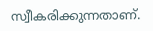സ്വീകരിക്കുന്നതാണ്.